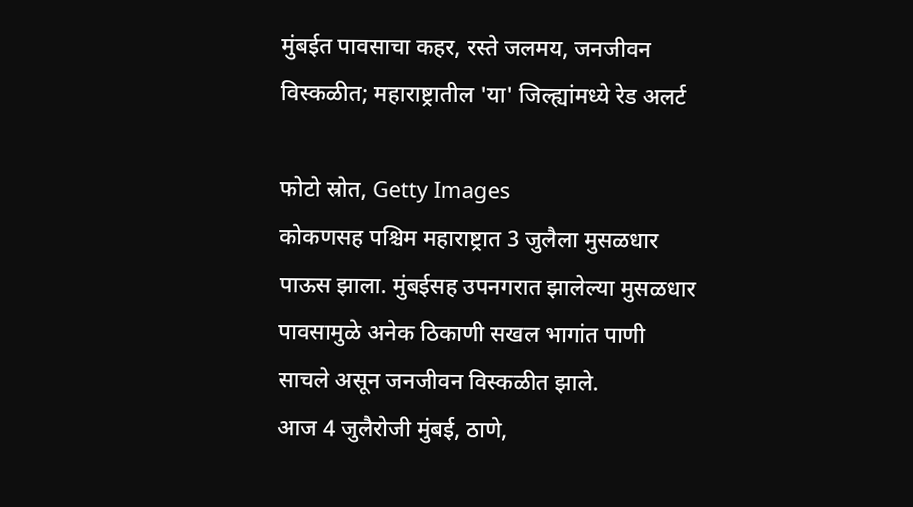मुंबईत पावसाचा कहर, रस्ते जलमय, जनजीवन विस्कळीत; महाराष्ट्रातील 'या' जिल्ह्यांमध्ये रेड अलर्ट

फोटो स्रोत, Getty Images
कोकणसह पश्चिम महाराष्ट्रात 3 जुलैला मुसळधार पाऊस झाला. मुंबईसह उपनगरात झालेल्या मुसळधार पावसामुळे अनेक ठिकाणी सखल भागांत पाणी साचले असून जनजीवन विस्कळीत झाले.
आज 4 जुलैरोजी मुंबई, ठाणे,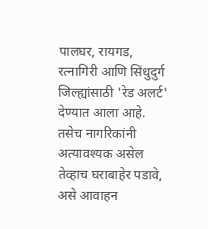पालघर, रायगड, रत्नागिरी आणि सिंधुदुर्ग जिल्ह्यांसाठी 'रेड अलर्ट' देण्यात आला आहे. तसेच नागरिकांनी अत्यावश्यक असेल तेव्हाच घराबाहेर पडावे, असे आवाहन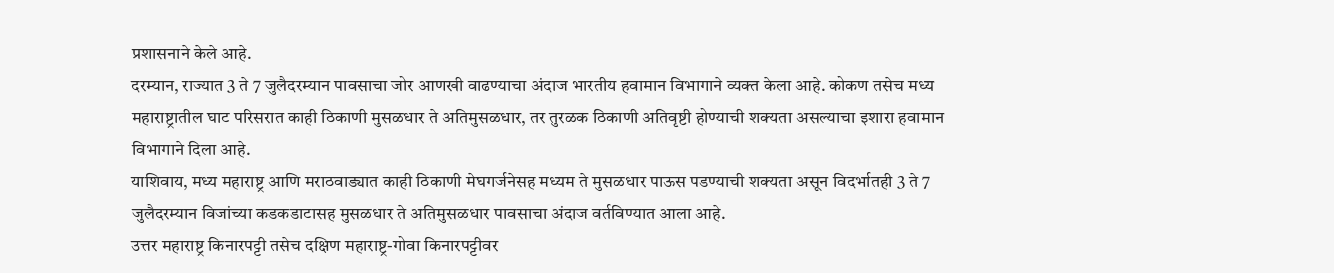प्रशासनाने केले आहे.
दरम्यान, राज्यात 3 ते 7 जुलैदरम्यान पावसाचा जोर आणखी वाढण्याचा अंदाज भारतीय हवामान विभागाने व्यक्त केला आहे. कोकण तसेच मध्य महाराष्ट्रातील घाट परिसरात काही ठिकाणी मुसळधार ते अतिमुसळधार, तर तुरळक ठिकाणी अतिवृष्टी होण्याची शक्यता असल्याचा इशारा हवामान विभागाने दिला आहे.
याशिवाय, मध्य महाराष्ट्र आणि मराठवाड्यात काही ठिकाणी मेघगर्जनेसह मध्यम ते मुसळधार पाऊस पडण्याची शक्यता असून विदर्भातही 3 ते 7 जुलैदरम्यान विजांच्या कडकडाटासह मुसळधार ते अतिमुसळधार पावसाचा अंदाज वर्तविण्यात आला आहे.
उत्तर महाराष्ट्र किनारपट्टी तसेच दक्षिण महाराष्ट्र-गोवा किनारपट्टीवर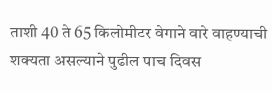ताशी 40 ते 65 किलोमीटर वेगाने वारे वाहण्याची शक्यता असल्याने पुढील पाच दिवस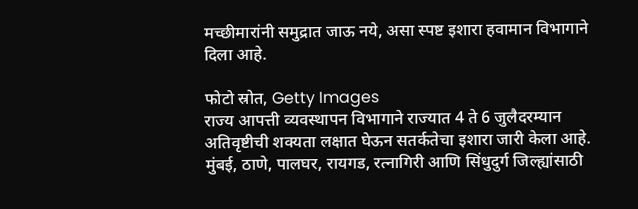मच्छीमारांनी समुद्रात जाऊ नये, असा स्पष्ट इशारा हवामान विभागाने दिला आहे.

फोटो स्रोत, Getty Images
राज्य आपत्ती व्यवस्थापन विभागाने राज्यात 4 ते 6 जुलैदरम्यान अतिवृष्टीची शक्यता लक्षात घेऊन सतर्कतेचा इशारा जारी केला आहे. मुंबई, ठाणे, पालघर, रायगड, रत्नागिरी आणि सिंधुदुर्ग जिल्ह्यांसाठी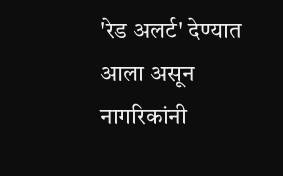'रेड अलर्ट' देण्यात आला असून नागरिकांनी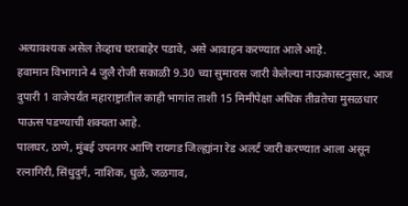अत्यावश्यक असेल तेव्हाच घराबाहेर पडावे, असे आवाहन करण्यात आले आहे.
हवामान विभागाने 4 जुलै रोजी सकाळी 9.30 च्या सुमारास जारी केलेल्या नाऊकास्टनुसार, आज दुपारी 1 वाजेपर्यंत महाराष्ट्रातील काही भागांत ताशी 15 मिमीपेक्षा अधिक तीव्रतेचा मुसळधार पाऊस पडण्याची शक्यता आहे.
पालघर, ठाणे, मुंबई उपनगर आणि रायगड जिल्ह्यांना रेड अलर्ट जारी करण्यात आला असून रत्नागिरी, सिंधुदुर्ग, नाशिक, धुळे, जळगाव,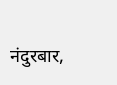नंदुरबार,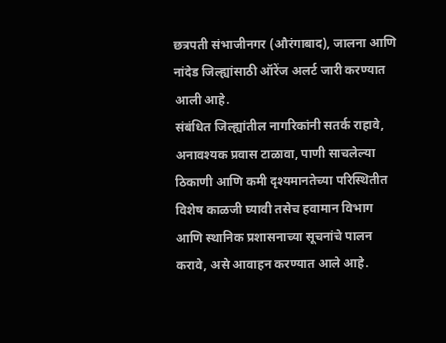छत्रपती संभाजीनगर (औरंगाबाद), जालना आणि नांदेड जिल्ह्यांसाठी ऑरेंज अलर्ट जारी करण्यात आली आहे.
संबंधित जिल्ह्यांतील नागरिकांनी सतर्क राहावे, अनावश्यक प्रवास टाळावा, पाणी साचलेल्या ठिकाणी आणि कमी दृश्यमानतेच्या परिस्थितीत विशेष काळजी घ्यावी तसेच हवामान विभाग आणि स्थानिक प्रशासनाच्या सूचनांचे पालन करावे, असे आवाहन करण्यात आले आहे.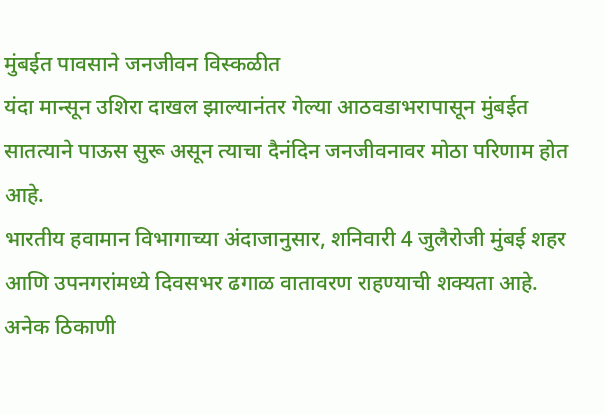मुंबईत पावसाने जनजीवन विस्कळीत
यंदा मान्सून उशिरा दाखल झाल्यानंतर गेल्या आठवडाभरापासून मुंबईत सातत्याने पाऊस सुरू असून त्याचा दैनंदिन जनजीवनावर मोठा परिणाम होत आहे.
भारतीय हवामान विभागाच्या अंदाजानुसार, शनिवारी 4 जुलैरोजी मुंबई शहर आणि उपनगरांमध्ये दिवसभर ढगाळ वातावरण राहण्याची शक्यता आहे. अनेक ठिकाणी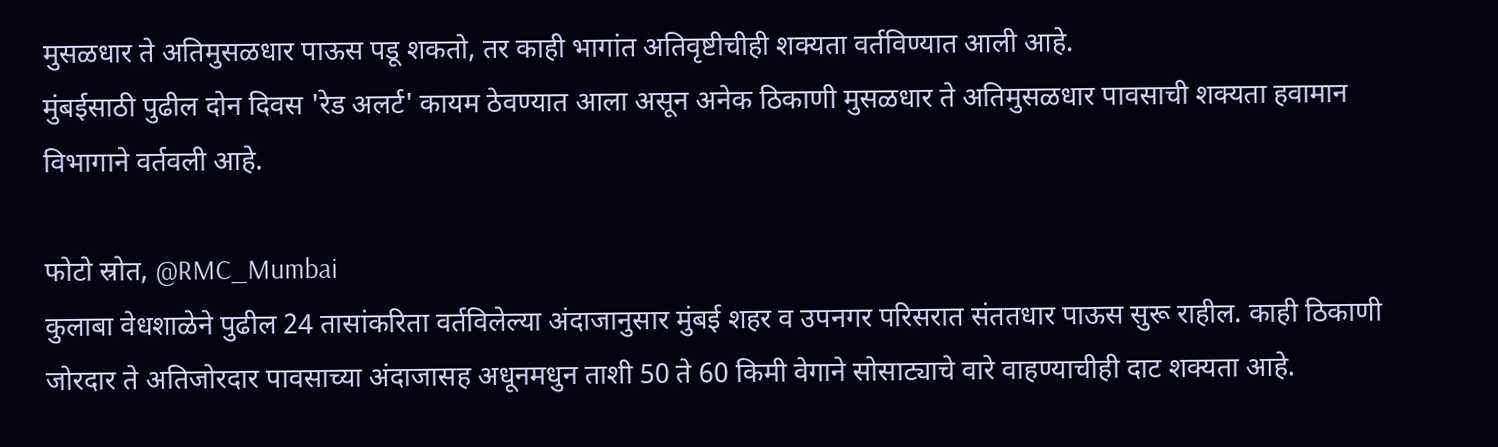मुसळधार ते अतिमुसळधार पाऊस पडू शकतो, तर काही भागांत अतिवृष्टीचीही शक्यता वर्तविण्यात आली आहे.
मुंबईसाठी पुढील दोन दिवस 'रेड अलर्ट' कायम ठेवण्यात आला असून अनेक ठिकाणी मुसळधार ते अतिमुसळधार पावसाची शक्यता हवामान विभागाने वर्तवली आहे.

फोटो स्रोत, @RMC_Mumbai
कुलाबा वेधशाळेने पुढील 24 तासांकरिता वर्तविलेल्या अंदाजानुसार मुंबई शहर व उपनगर परिसरात संततधार पाऊस सुरू राहील. काही ठिकाणी जोरदार ते अतिजोरदार पावसाच्या अंदाजासह अधूनमधुन ताशी 50 ते 60 किमी वेगाने सोसाट्याचे वारे वाहण्याचीही दाट शक्यता आहे.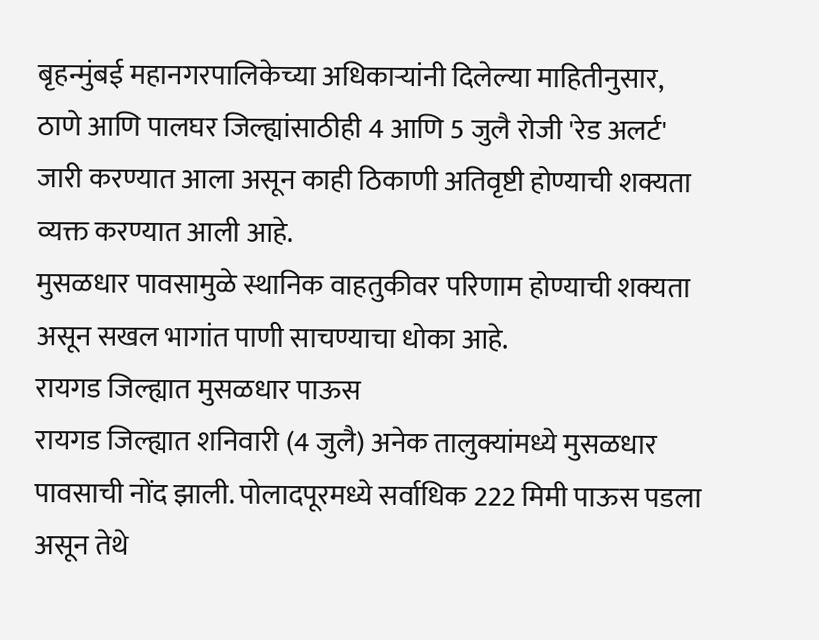बृहन्मुंबई महानगरपालिकेच्या अधिकाऱ्यांनी दिलेल्या माहितीनुसार, ठाणे आणि पालघर जिल्ह्यांसाठीही 4 आणि 5 जुलै रोजी 'रेड अलर्ट' जारी करण्यात आला असून काही ठिकाणी अतिवृष्टी होण्याची शक्यता व्यक्त करण्यात आली आहे.
मुसळधार पावसामुळे स्थानिक वाहतुकीवर परिणाम होण्याची शक्यता असून सखल भागांत पाणी साचण्याचा धोका आहे.
रायगड जिल्ह्यात मुसळधार पाऊस
रायगड जिल्ह्यात शनिवारी (4 जुलै) अनेक तालुक्यांमध्ये मुसळधार पावसाची नोंद झाली. पोलादपूरमध्ये सर्वाधिक 222 मिमी पाऊस पडला असून तेथे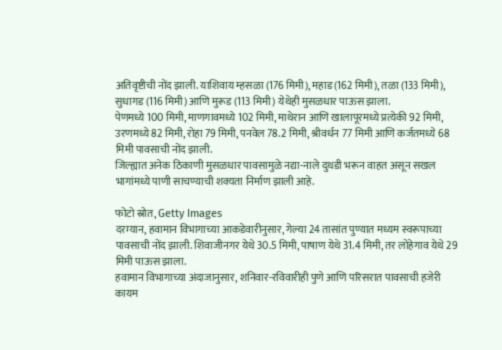अतिवृष्टीची नोंद झाली. याशिवाय म्हसळा (176 मिमी), महाड (162 मिमी), तळा (133 मिमी), सुधागड (116 मिमी) आणि मुरूड (113 मिमी) येथेही मुसळधार पाऊस झाला.
पेणमध्ये 100 मिमी, माणगावमध्ये 102 मिमी, माथेरान आणि खालापूरमध्ये प्रत्येकी 92 मिमी, उरणमध्ये 82 मिमी, रोहा 79 मिमी, पनवेल 78.2 मिमी, श्रीवर्धन 77 मिमी आणि कर्जतमध्ये 68 मिमी पावसाची नोंद झाली.
जिल्ह्यात अनेक ठिकाणी मुसळधार पावसामुळे नद्या-नाले दुथडी भरून वाहत असून सखल भागांमध्ये पाणी साचण्याची शक्यता निर्माण झाली आहे.

फोटो स्रोत, Getty Images
दरम्यान, हवामान विभागाच्या आकडेवारीनुसार, गेल्या 24 तासांत पुण्यात मध्यम स्वरूपाच्या पावसाची नोंद झाली. शिवाजीनगर येथे 30.5 मिमी, पाषाण येथे 31.4 मिमी, तर लोहेगाव येथे 29 मिमी पाऊस झाला.
हवामान विभागाच्या अंदाजानुसार, शनिवार-रविवारीही पुणे आणि परिसरात पावसाची हजेरी कायम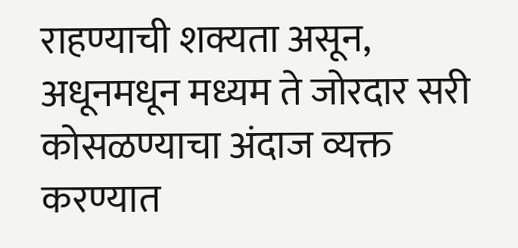राहण्याची शक्यता असून, अधूनमधून मध्यम ते जोरदार सरी कोसळण्याचा अंदाज व्यक्त करण्यात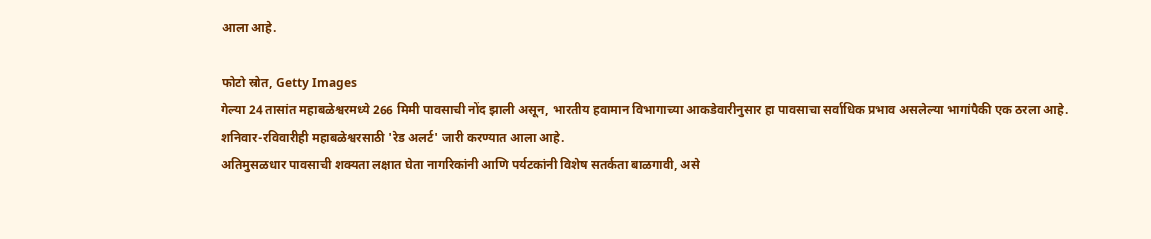आला आहे.

फोटो स्रोत, Getty Images
गेल्या 24 तासांत महाबळेश्वरमध्ये 266 मिमी पावसाची नोंद झाली असून, भारतीय हवामान विभागाच्या आकडेवारीनुसार हा पावसाचा सर्वाधिक प्रभाव असलेल्या भागांपैकी एक ठरला आहे. शनिवार-रविवारीही महाबळेश्वरसाठी 'रेड अलर्ट' जारी करण्यात आला आहे.
अतिमुसळधार पावसाची शक्यता लक्षात घेता नागरिकांनी आणि पर्यटकांनी विशेष सतर्कता बाळगावी, असे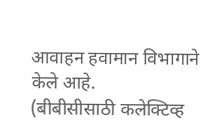आवाहन हवामान विभागाने केले आहे.
(बीबीसीसाठी कलेक्टिव्ह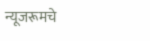न्यूजरूमचे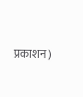प्रकाशन)